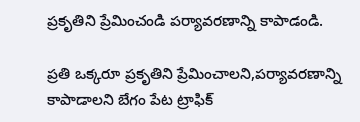ప్రకృతిని ప్రేమించండి పర్యావరణాన్ని కాపాడండి.

ప్రతి ఒక్కరూ ప్రకృతిని ప్రేమించాలని,పర్యావరణాన్ని కాపాడాలని బేగం పేట ట్రాఫిక్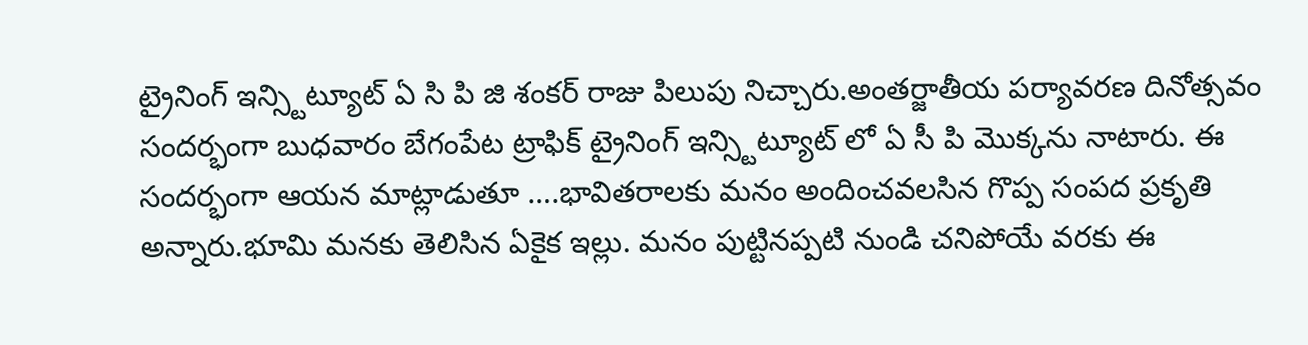ట్రైనింగ్ ఇన్స్టిట్యూట్ ఏ సి పి జి శంకర్ రాజు పిలుపు నిచ్చారు.అంతర్జాతీయ పర్యావరణ దినోత్సవం సందర్భంగా బుధవారం బేగంపేట ట్రాఫిక్ ట్రైనింగ్ ఇన్స్టిట్యూట్ లో ఏ సీ పి మొక్కను నాటారు. ఈ సందర్భంగా ఆయన మాట్లాడుతూ ….భావితరాలకు మనం అందించవలసిన గొప్ప సంపద ప్రకృతి అన్నారు.భూమి మనకు తెలిసిన ఏకైక ఇల్లు. మనం పుట్టినప్పటి నుండి చనిపోయే వరకు ఈ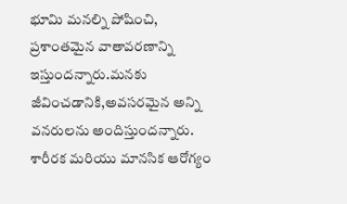భూమి మనల్ని పోషించి, ప్రశాంతమైన వాతావరణాన్ని ఇస్తుందన్నారు.మనకు జీవించడానికి,అవసరమైన అన్ని వనరులను అందిస్తుందన్నారు. శారీరక మరియు మానసిక ఆరోగ్యం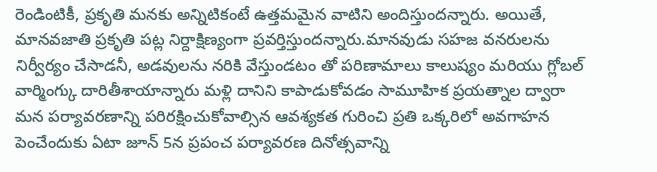రెండింటికీ, ప్రకృతి మనకు అన్నిటికంటే ఉత్తమమైన వాటిని అందిస్తుందన్నారు. అయితే, మానవజాతి ప్రకృతి పట్ల నిర్దాక్షిణ్యంగా ప్రవర్తిస్తుందన్నారు.మానవుడు సహజ వనరులను నిర్వీర్యం చేసాడనీ, అడవులను నరికి వేస్తుండటం తో పరిణామాలు కాలుష్యం మరియు గ్లోబల్ వార్మింగ్కు దారితీశాయాన్నారు మళ్లి దానిని కాపాడుకోవడం సామూహిక ప్రయత్నాల ద్వారా మన పర్యావరణాన్ని పరిరక్షించుకోవాల్సిన ఆవశ్యకత గురించి ప్రతి ఒక్కరిలో అవగాహన పెంచేందుకు ఏటా జూన్ 5న ప్రపంచ పర్యావరణ దినోత్సవాన్ని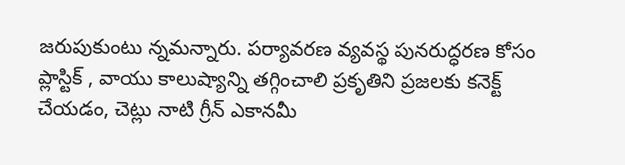జరుపుకుంటు న్నమన్నారు. పర్యావరణ వ్యవస్థ పునరుద్ధరణ కోసం ప్లాస్టిక్ , వాయు కాలుష్యాన్ని తగ్గించాలి ప్రకృతిని ప్రజలకు కనెక్ట్ చేయడం, చెట్లు నాటి గ్రీన్ ఎకానమీ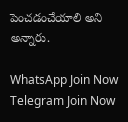పెంచడంచేయాలి అని అన్నారు.

WhatsApp Join Now
Telegram Join Now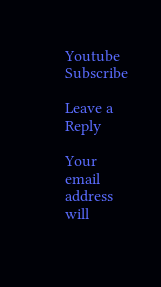Youtube Subscribe

Leave a Reply

Your email address will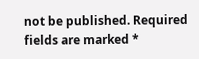not be published. Required fields are marked *